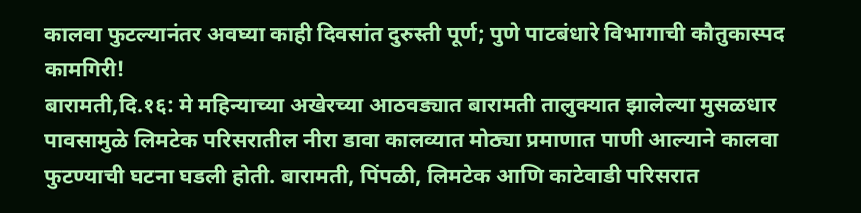कालवा फुटल्यानंतर अवघ्या काही दिवसांत दुरुस्ती पूर्ण; पुणे पाटबंधारे विभागाची कौतुकास्पद कामगिरी!
बारामती,दि.१६: मे महिन्याच्या अखेरच्या आठवड्यात बारामती तालुक्यात झालेल्या मुसळधार पावसामुळे लिमटेक परिसरातील नीरा डावा कालव्यात मोठ्या प्रमाणात पाणी आल्याने कालवा फुटण्याची घटना घडली होती. बारामती, पिंपळी, लिमटेक आणि काटेवाडी परिसरात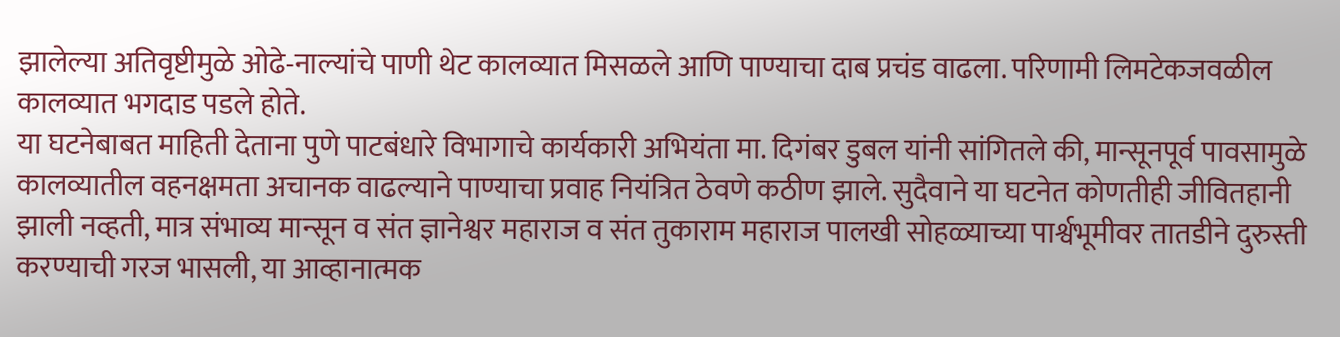झालेल्या अतिवृष्टीमुळे ओढे-नाल्यांचे पाणी थेट कालव्यात मिसळले आणि पाण्याचा दाब प्रचंड वाढला. परिणामी लिमटेकजवळील कालव्यात भगदाड पडले होते.
या घटनेबाबत माहिती देताना पुणे पाटबंधारे विभागाचे कार्यकारी अभियंता मा. दिगंबर डुबल यांनी सांगितले की, मान्सूनपूर्व पावसामुळे कालव्यातील वहनक्षमता अचानक वाढल्याने पाण्याचा प्रवाह नियंत्रित ठेवणे कठीण झाले. सुदैवाने या घटनेत कोणतीही जीवितहानी झाली नव्हती, मात्र संभाव्य मान्सून व संत ज्ञानेश्वर महाराज व संत तुकाराम महाराज पालखी सोहळ्याच्या पार्श्वभूमीवर तातडीने दुरुस्ती करण्याची गरज भासली, या आव्हानात्मक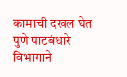कामाची दखल घेत पुणे पाटबंधारे विभागाने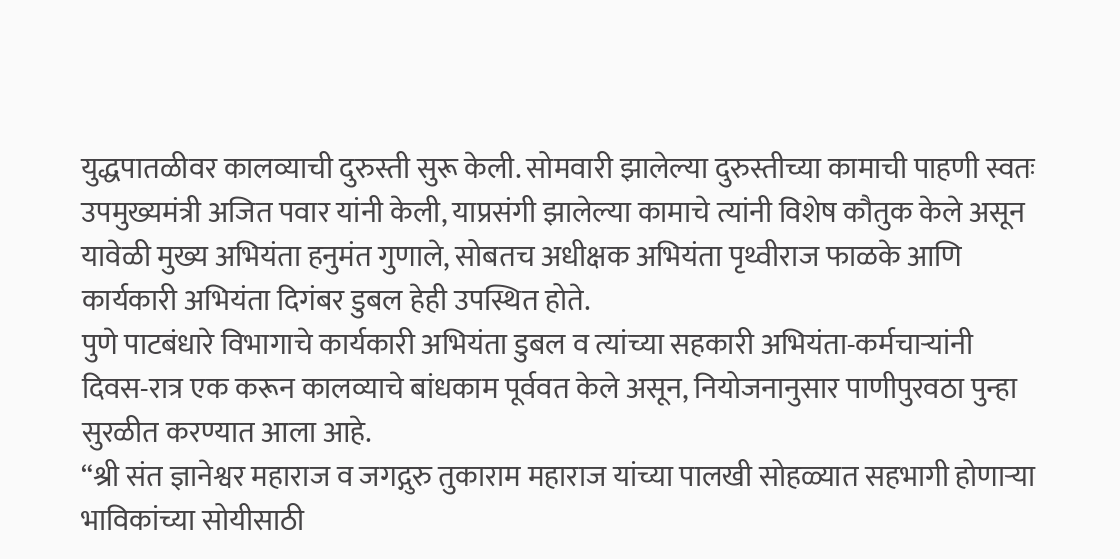युद्धपातळीवर कालव्याची दुरुस्ती सुरू केली. सोमवारी झालेल्या दुरुस्तीच्या कामाची पाहणी स्वतः उपमुख्यमंत्री अजित पवार यांनी केली, याप्रसंगी झालेल्या कामाचे त्यांनी विशेष कौतुक केले असून यावेळी मुख्य अभियंता हनुमंत गुणाले, सोबतच अधीक्षक अभियंता पृथ्वीराज फाळके आणि कार्यकारी अभियंता दिगंबर डुबल हेही उपस्थित होते.
पुणे पाटबंधारे विभागाचे कार्यकारी अभियंता डुबल व त्यांच्या सहकारी अभियंता-कर्मचाऱ्यांनी दिवस-रात्र एक करून कालव्याचे बांधकाम पूर्ववत केले असून, नियोजनानुसार पाणीपुरवठा पुन्हा सुरळीत करण्यात आला आहे.
“श्री संत ज्ञानेश्वर महाराज व जगद्गुरु तुकाराम महाराज यांच्या पालखी सोहळ्यात सहभागी होणाऱ्या भाविकांच्या सोयीसाठी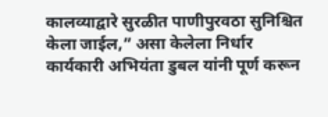कालव्याद्वारे सुरळीत पाणीपुरवठा सुनिश्चित केला जाईल,” असा केलेला निर्धार कार्यकारी अभियंता डुबल यांनी पूर्ण करून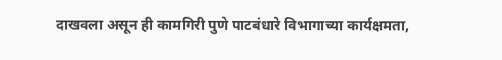दाखवला असून ही कामगिरी पुणे पाटबंधारे विभागाच्या कार्यक्षमता,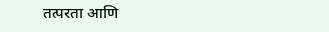तत्परता आणि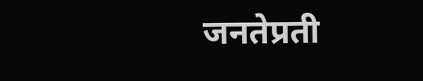जनतेप्रती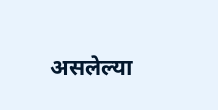असलेल्या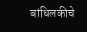बांधिलकीचे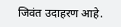जिवंत उदाहरण आहे.